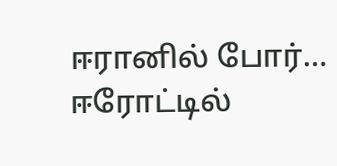ஈரானில் போர்… ஈரோட்டில்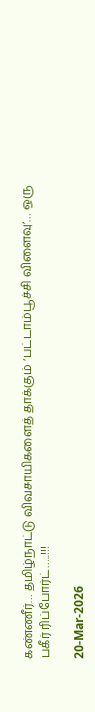கண்ணீர்… தமிழ்நாட்டு விவசாயிகளைத் தாக்கும் ‘பட்டாம்பூச்சி விளைவு’… ஒரு பகீர் ரிப்போர்ட்…..!!!

20-Mar-2026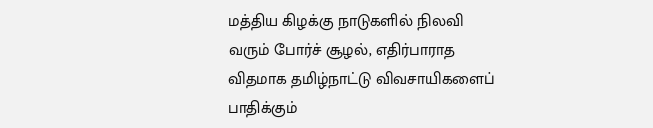மத்திய கிழக்கு நாடுகளில் நிலவி வரும் போர்ச் சூழல், எதிர்பாராத விதமாக தமிழ்நாட்டு விவசாயிகளைப் பாதிக்கும்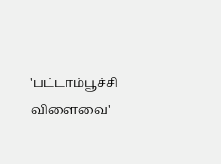'பட்டாம்பூச்சி விளைவை'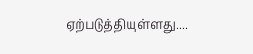ஏற்படுத்தியுள்ளது....